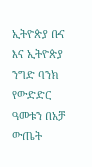ኢትዮጵያ ቡና እና ኢትዮጵያ ንግድ ባንክ የውድድር ዓመቱን በአቻ ውጤት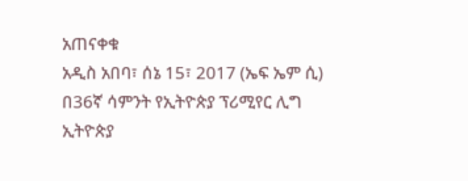አጠናቀቁ
አዲስ አበባ፣ ሰኔ 15፣ 2017 (ኤፍ ኤም ሲ) በ36ኛ ሳምንት የኢትዮጵያ ፕሪሚየር ሊግ ኢትዮጵያ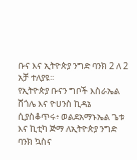ቡና እና ኢትዮጵያ ንግድ ባንክ 2 ለ 2 አቻ ተለያዩ፡፡
የኢትዮጵያ ቡናን ግቦች እስራኤል ሸጎሌ እና ዮሀንስ ኪዳኔ ሲያስቆጥሩ፥ ወልደአማኑኤል ጌቱ እና ኪቲካ ጅማ ለኢትዮጵያ ንግድ ባንክ ኳስና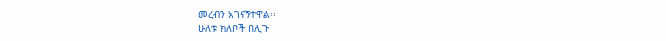መረብን አገናኝተዋል፡፡
ሁለቱ ክለቦች በሊጉ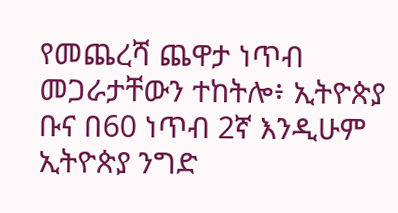የመጨረሻ ጨዋታ ነጥብ መጋራታቸውን ተከትሎ፥ ኢትዮጵያ ቡና በ60 ነጥብ 2ኛ እንዲሁም ኢትዮጵያ ንግድ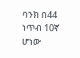ባንክ በ44 ነጥብ 10ኛ ሆነው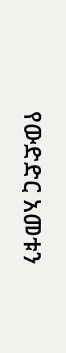የውድድር አመቱን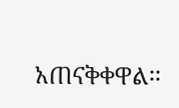አጠናቅቀዋል፡፡